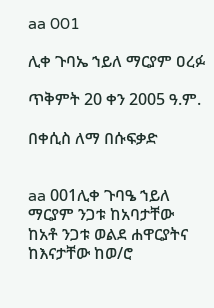aa 001

ሊቀ ጉባኤ ኀይለ ማርያም ዐረፉ

ጥቅምት 20 ቀን 2005 ዓ.ም.

በቀሲስ ለማ በሱፍቃድ


aa 001ሊቀ ጉባዔ ኀይለ ማርያም ንጋቱ ከአባታቸው ከአቶ ንጋቱ ወልደ ሐዋርያትና ከእናታቸው ከወ/ሮ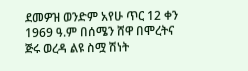ደመዎዝ ወንድም አየሁ ጥር 12 ቀን 1969 ዓ.ም በሰሜን ሸዋ በሞረትና ጅሩ ወረዳ ልዩ ስሟ ሽነት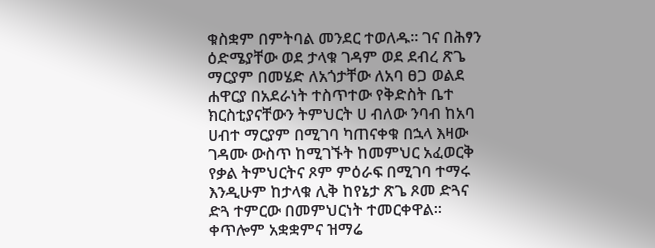ቁስቋም በምትባል መንደር ተወለዱ፡፡ ገና በሕፃን ዕድሜያቸው ወደ ታላቁ ገዳም ወደ ደብረ ጽጌ ማርያም በመሄድ ለአጎታቸው ለአባ ፀጋ ወልደ ሐዋርያ በአደራነት ተስጥተው የቅድስት ቤተ ክርስቲያናቸውን ትምህርት ሀ ብለው ንባብ ከአባ ሀብተ ማርያም በሚገባ ካጠናቀቁ በኋላ እዛው ገዳሙ ውስጥ ከሚገኙት ከመምህር አፈወርቅ የቃል ትምህርትና ጾም ምዕራፍ በሚገባ ተማሩ እንዲሁም ከታላቁ ሊቅ ከየኔታ ጽጌ ጾመ ድጓና ድጓ ተምርው በመምህርነት ተመርቀዋል፡፡ ቀጥሎም አቋቋምና ዝማሬ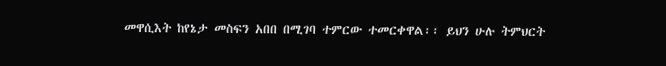መዋሲእት ከየኔታ መስፍን አበበ በሚገባ ተምርው ተመርቀዋል፡፡ ይህን ሁሉ ትምህርት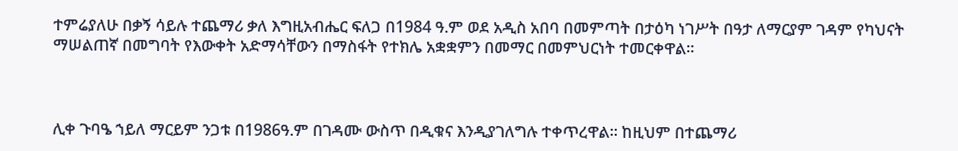ተምሬያለሁ በቃኝ ሳይሉ ተጨማሪ ቃለ እግዚአብሔር ፍለጋ በ1984 ዓ.ም ወደ አዲስ አበባ በመምጣት በታዕካ ነገሥት በዓታ ለማርያም ገዳም የካህናት ማሠልጠኛ በመግባት የእውቀት አድማሳቸውን በማስፋት የተክሌ አቋቋምን በመማር በመምህርነት ተመርቀዋል፡፡



ሊቀ ጉባዔ ኀይለ ማርይም ንጋቱ በ1986ዓ.ም በገዳሙ ውስጥ በዲቁና እንዲያገለግሉ ተቀጥረዋል፡፡ ከዚህም በተጨማሪ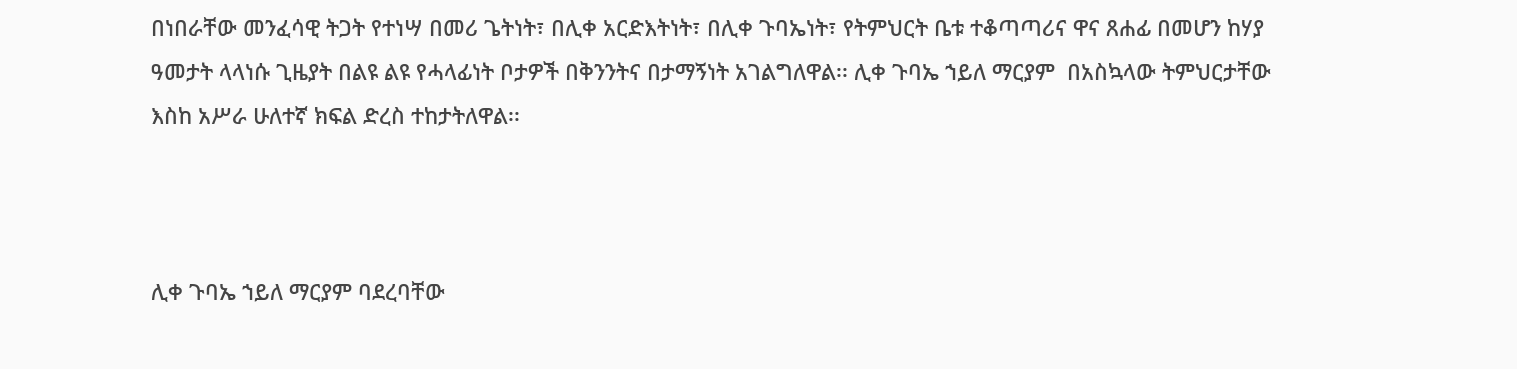በነበራቸው መንፈሳዊ ትጋት የተነሣ በመሪ ጌትነት፣ በሊቀ አርድእትነት፣ በሊቀ ጉባኤነት፣ የትምህርት ቤቱ ተቆጣጣሪና ዋና ጸሐፊ በመሆን ከሃያ ዓመታት ላላነሱ ጊዜያት በልዩ ልዩ የሓላፊነት ቦታዎች በቅንንትና በታማኝነት አገልግለዋል፡፡ ሊቀ ጉባኤ ኀይለ ማርያም  በአስኳላው ትምህርታቸው እስከ አሥራ ሁለተኛ ክፍል ድረስ ተከታትለዋል፡፡



ሊቀ ጉባኤ ኀይለ ማርያም ባደረባቸው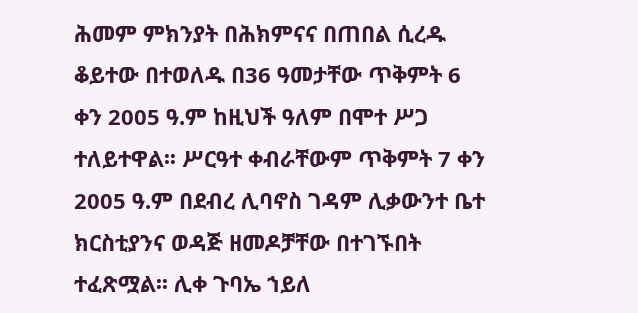ሕመም ምክንያት በሕክምናና በጠበል ሲረዱ ቆይተው በተወለዱ በ36 ዓመታቸው ጥቅምት 6 ቀን 2005 ዓ.ም ከዚህች ዓለም በሞተ ሥጋ ተለይተዋል፡፡ ሥርዓተ ቀብራቸውም ጥቅምት 7 ቀን 2005 ዓ.ም በደብረ ሊባኖስ ገዳም ሊቃውንተ ቤተ ክርስቲያንና ወዳጅ ዘመዶቻቸው በተገኙበት ተፈጽሟል፡፡ ሊቀ ጉባኤ ኀይለ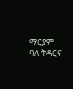ማርያም ባለ ትዳርና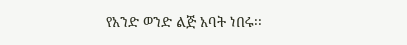የአንድ ወንድ ልጅ አባት ነበሩ፡፡